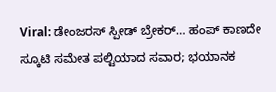Viral: ಡೇಂಜರಸ್‌ ಸ್ಪೀಡ್‌ ಬ್ರೇಕರ್‌… ಹಂಪ್‌ ಕಾಣದೇ ಸ್ಕೂಟಿ ಸಮೇತ ಪಲ್ಟಿಯಾದ ಸವಾರ; ಭಯಾನಕ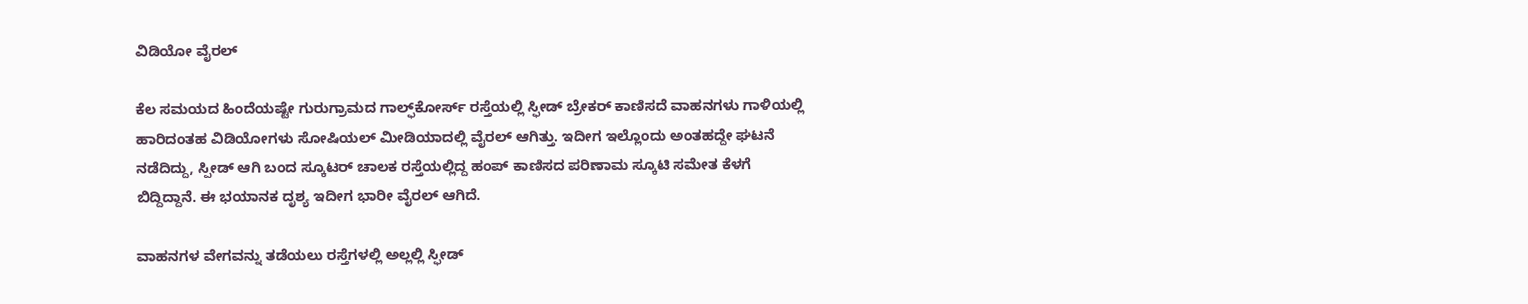ವಿಡಿಯೋ ವೈರಲ್‌

ಕೆಲ ಸಮಯದ ಹಿಂದೆಯಷ್ಟೇ ಗುರುಗ್ರಾಮದ ಗಾಲ್ಫ್‌ಕೋರ್ಸ್‌ ರಸ್ತೆಯಲ್ಲಿ ಸ್ಫೀಡ್‌ ಬ್ರೇಕರ್‌ ಕಾಣಿಸದೆ ವಾಹನಗಳು ಗಾಳಿಯಲ್ಲಿ ಹಾರಿದಂತಹ ವಿಡಿಯೋಗಳು ಸೋಷಿಯಲ್‌ ಮೀಡಿಯಾದಲ್ಲಿ ವೈರಲ್‌ ಆಗಿತ್ತು. ಇದೀಗ ಇಲ್ಲೊಂದು ಅಂತಹದ್ದೇ ಘಟನೆ ನಡೆದಿದ್ದು, ಸ್ಪೀಡ್‌ ಆಗಿ ಬಂದ ಸ್ಕೂಟರ್‌ ಚಾಲಕ ರಸ್ತೆಯಲ್ಲಿದ್ದ ಹಂಪ್‌ ಕಾಣಿಸದ ಪರಿಣಾಮ ಸ್ಕೂಟಿ ಸಮೇತ ಕೆಳಗೆ ಬಿದ್ದಿದ್ದಾನೆ. ಈ ಭಯಾನಕ ದೃಶ್ಯ ಇದೀಗ ಭಾರೀ ವೈರಲ್‌ ಆಗಿದೆ.

ವಾಹನಗಳ ವೇಗವನ್ನು ತಡೆಯಲು ರಸ್ತೆಗಳಲ್ಲಿ ಅಲ್ಲಲ್ಲಿ ಸ್ಫೀಡ್‌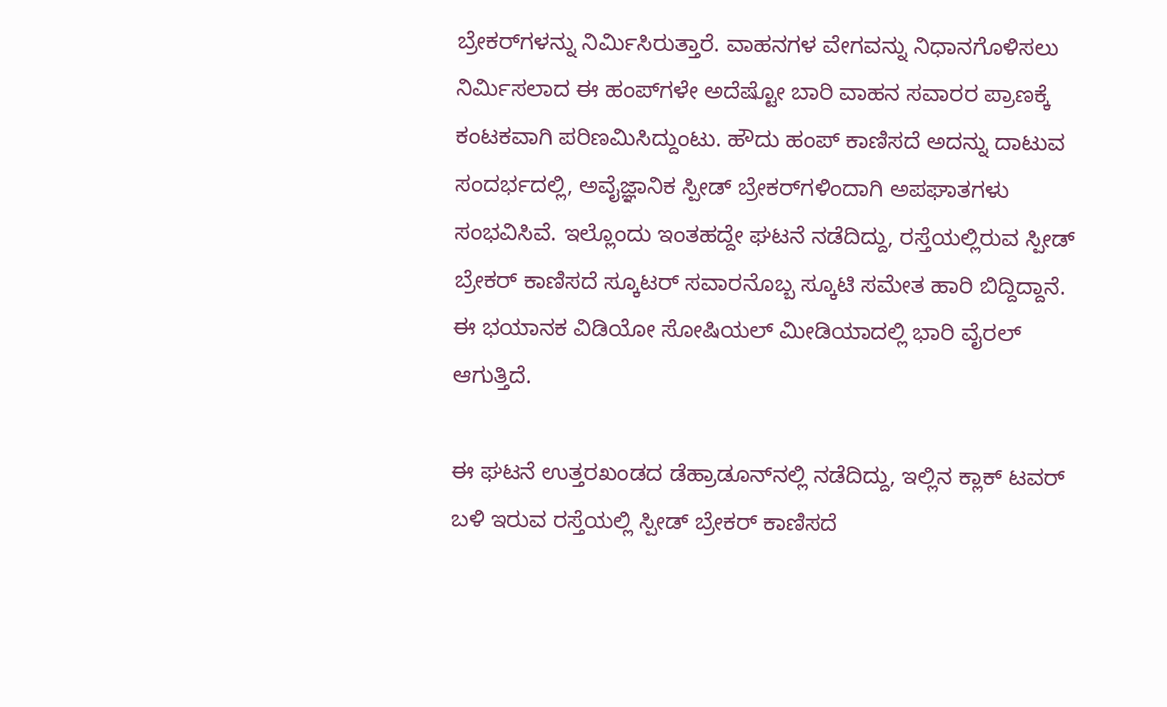ಬ್ರೇಕರ್‌ಗಳನ್ನು ನಿರ್ಮಿಸಿರುತ್ತಾರೆ. ವಾಹನಗಳ ವೇಗವನ್ನು ನಿಧಾನಗೊಳಿಸಲು ನಿರ್ಮಿಸಲಾದ ಈ ಹಂಪ್‌ಗಳೇ ಅದೆಷ್ಟೋ ಬಾರಿ ವಾಹನ ಸವಾರರ ಪ್ರಾಣಕ್ಕೆ ಕಂಟಕವಾಗಿ ಪರಿಣಮಿಸಿದ್ದುಂಟು. ಹೌದು ಹಂಪ್‌ ಕಾಣಿಸದೆ ಅದನ್ನು ದಾಟುವ ಸಂದರ್ಭದಲ್ಲಿ, ಅವೈಜ್ಞಾನಿಕ ಸ್ಪೀಡ್‌ ಬ್ರೇಕರ್‌ಗಳಿಂದಾಗಿ ಅಪಘಾತಗಳು ಸಂಭವಿಸಿವೆ. ಇಲ್ಲೊಂದು ಇಂತಹದ್ದೇ ಘಟನೆ ನಡೆದಿದ್ದು, ರಸ್ತೆಯಲ್ಲಿರುವ ಸ್ಪೀಡ್‌ ಬ್ರೇಕರ್‌ ಕಾಣಿಸದೆ ಸ್ಕೂಟರ್‌ ಸವಾರನೊಬ್ಬ ಸ್ಕೂಟಿ ಸಮೇತ ಹಾರಿ ಬಿದ್ದಿದ್ದಾನೆ. ಈ ಭಯಾನಕ ವಿಡಿಯೋ ಸೋಷಿಯಲ್‌ ಮೀಡಿಯಾದಲ್ಲಿ ಭಾರಿ ವೈರಲ್‌ ಆಗುತ್ತಿದೆ.

ಈ ಘಟನೆ ಉತ್ತರಖಂಡದ ಡೆಹ್ರಾಡೂನ್‌ನಲ್ಲಿ ನಡೆದಿದ್ದು, ಇಲ್ಲಿನ ಕ್ಲಾಕ್‌ ಟವರ್‌ ಬಳಿ ಇರುವ ರಸ್ತೆಯಲ್ಲಿ ಸ್ಪೀಡ್‌ ಬ್ರೇಕರ್‌ ಕಾಣಿಸದೆ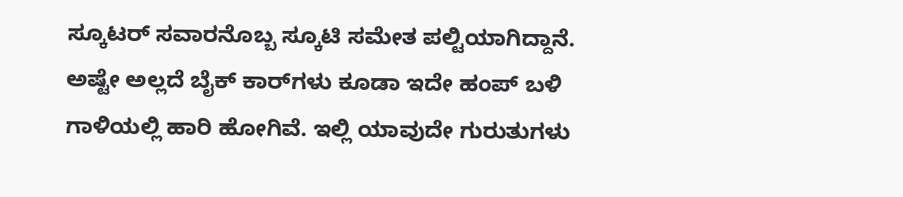ಸ್ಕೂಟರ್‌ ಸವಾರನೊಬ್ಬ ಸ್ಕೂಟಿ ಸಮೇತ ಪಲ್ಟಿಯಾಗಿದ್ದಾನೆ. ಅಷ್ಟೇ ಅಲ್ಲದೆ ಬೈಕ್‌ ಕಾರ್‌ಗಳು ಕೂಡಾ ಇದೇ ಹಂಪ್‌ ಬಳಿ ಗಾಳಿಯಲ್ಲಿ ಹಾರಿ ಹೋಗಿವೆ. ಇಲ್ಲಿ ಯಾವುದೇ ಗುರುತುಗಳು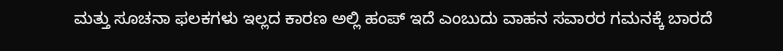ಮತ್ತು ಸೂಚನಾ ಫಲಕಗಳು ಇಲ್ಲದ ಕಾರಣ ಅಲ್ಲಿ ಹಂಪ್‌ ಇದೆ ಎಂಬುದು ವಾಹನ ಸವಾರರ ಗಮನಕ್ಕೆ ಬಾರದೆ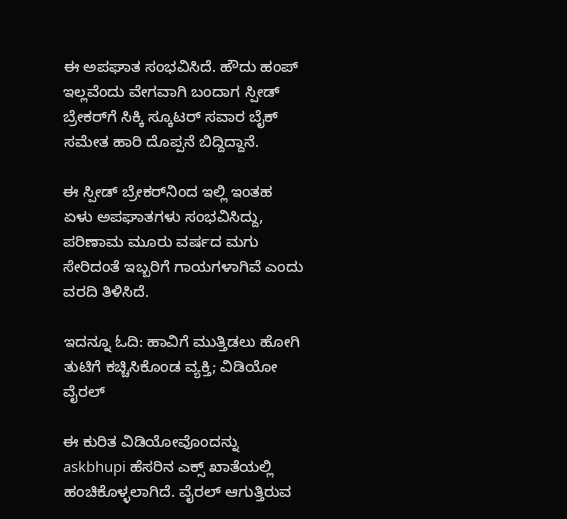ಈ ಅಪಘಾತ ಸಂಭವಿಸಿದೆ. ಹೌದು ಹಂಪ್‌ ಇಲ್ಲವೆಂದು ವೇಗವಾಗಿ ಬಂದಾಗ ಸ್ಪೀಡ್‌ ಬ್ರೇಕರ್‌ಗೆ ಸಿಕ್ಕಿ ಸ್ಕೂಟರ್‌ ಸವಾರ ಬೈಕ್‌ ಸಮೇತ ಹಾರಿ ದೊಪ್ಪನೆ ಬಿದ್ದಿದ್ದಾನೆ.

ಈ ಸ್ಪೀಡ್‌ ಬ್ರೇಕರ್‌ನಿಂದ ಇಲ್ಲಿ ಇಂತಹ ಏಳು ಅಪಘಾತಗಳು ಸಂಭವಿಸಿದ್ದು, ಪರಿಣಾಮ ಮೂರು ವರ್ಷದ ಮಗು ಸೇರಿದಂತೆ ಇಬ್ಬರಿಗೆ ಗಾಯಗಳಾಗಿವೆ ಎಂದು ವರದಿ ತಿಳಿಸಿದೆ.

ಇದನ್ನೂ ಓದಿ: ಹಾವಿಗೆ ಮುತ್ತಿಡಲು ಹೋಗಿ ತುಟಿಗೆ ಕಚ್ಚಿಸಿಕೊಂಡ ವ್ಯಕ್ತಿ; ವಿಡಿಯೋ ವೈರಲ್‌

ಈ ಕುರಿತ ವಿಡಿಯೋವೊಂದನ್ನು askbhupi ಹೆಸರಿನ ಎಕ್ಸ್‌ ಖಾತೆಯಲ್ಲಿ ಹಂಚಿಕೊಳ್ಳಲಾಗಿದೆ. ವೈರಲ್‌ ಆಗುತ್ತಿರುವ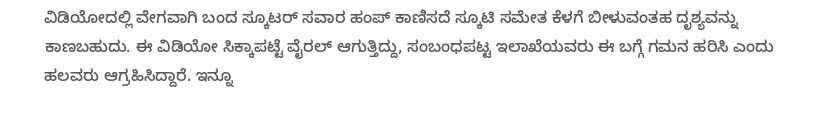ವಿಡಿಯೋದಲ್ಲಿ ವೇಗವಾಗಿ ಬಂದ ಸ್ಕೂಟರ್‌ ಸವಾರ ಹಂಪ್‌ ಕಾಣಿಸದೆ ಸ್ಕೂಟಿ ಸಮೇತ ಕೆಳಗೆ ಬೀಳುವಂತಹ ದೃಶ್ಯವನ್ನು ಕಾಣಬಹುದು. ಈ ವಿಡಿಯೋ ಸಿಕ್ಕಾಪಟ್ಟೆ ವೈರಲ್‌ ಆಗುತ್ತಿದ್ದು, ಸಂಬಂಧಪಟ್ಟ ಇಲಾಖೆಯವರು ಈ ಬಗ್ಗೆ ಗಮನ ಹರಿಸಿ ಎಂದು ಹಲವರು ಆಗ್ರಹಿಸಿದ್ದಾರೆ. ಇನ್ನೂ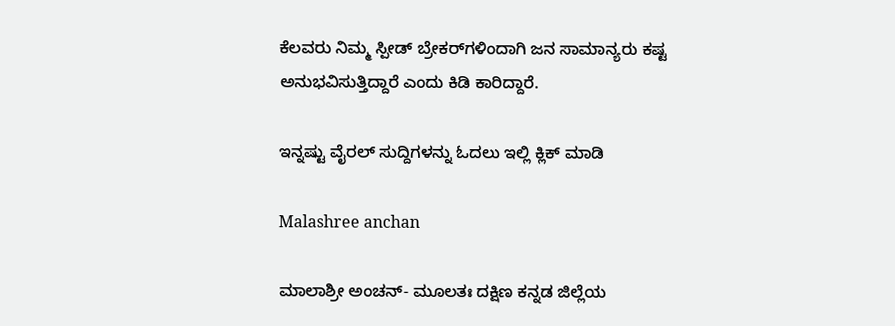ಕೆಲವರು ನಿಮ್ಮ ಸ್ಪೀಡ್‌ ಬ್ರೇಕರ್‌ಗಳಿಂದಾಗಿ ಜನ ಸಾಮಾನ್ಯರು ಕಷ್ಟ ಅನುಭವಿಸುತ್ತಿದ್ದಾರೆ ಎಂದು ಕಿಡಿ ಕಾರಿದ್ದಾರೆ.

ಇನ್ನಷ್ಟು ವೈರಲ್ ಸುದ್ದಿಗಳನ್ನು ಓದಲು ಇಲ್ಲಿ ಕ್ಲಿಕ್ ಮಾಡಿ

Malashree anchan

ಮಾಲಾಶ್ರೀ ಅಂಚನ್- ಮೂಲತಃ ದಕ್ಷಿಣ ಕನ್ನಡ ಜಿಲ್ಲೆಯ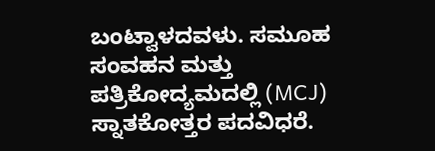ಬಂಟ್ವಾಳದವಳು. ಸಮೂಹ ಸಂವಹನ ಮತ್ತು ಪತ್ರಿಕೋದ್ಯಮದಲ್ಲಿ (MCJ) ಸ್ನಾತಕೋತ್ತರ ಪದವಿಧರೆ.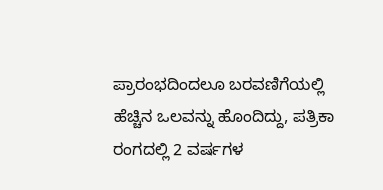ಪ್ರಾರಂಭದಿಂದಲೂ ಬರವಣಿಗೆಯಲ್ಲಿ ಹೆಚ್ಚಿನ ಒಲವನ್ನು ಹೊಂದಿದ್ದು, ಪತ್ರಿಕಾ ರಂಗದಲ್ಲಿ 2 ವರ್ಷಗಳ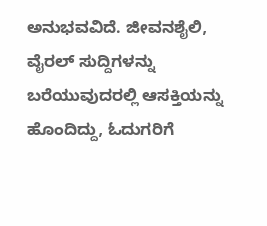ಅನುಭವವಿದೆ. ಜೀವನಶೈಲಿ, ವೈರಲ್ ಸುದ್ದಿಗಳನ್ನು ಬರೆಯುವುದರಲ್ಲಿ ಆಸಕ್ತಿಯನ್ನು ಹೊಂದಿದ್ದು, ಓದುಗರಿಗೆ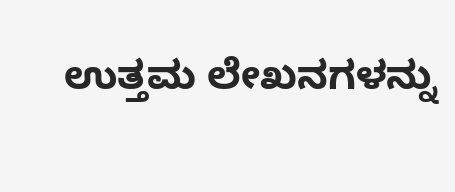ಉತ್ತಮ ಲೇಖನಗಳನ್ನು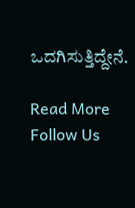ಒದಗಿಸುತ್ತಿದ್ದೇನೆ.

Read More
Follow Us